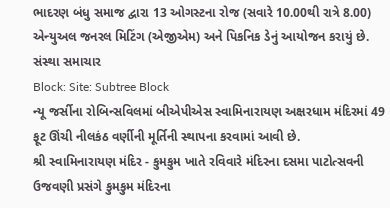ભાદરણ બંધુ સમાજ દ્વારા 13 ઓગસ્ટના રોજ (સવારે 10.00થી રાત્રે 8.00) એન્યુઅલ જનરલ મિટિંગ (એજીએમ) અને પિકનિક ડેનું આયોજન કરાયું છે.
સંસ્થા સમાચાર
Block: Site: Subtree Block
ન્યૂ જર્સીના રોબિન્સવિલમાં બીએપીએસ સ્વામિનારાયણ અક્ષરધામ મંદિરમાં 49 ફૂટ ઊંચી નીલકંઠ વર્ણીની મૂર્તિની સ્થાપના કરવામાં આવી છે.
શ્રી સ્વામિનારાયણ મંદિર - કુમકુમ ખાતે રવિવારે મંદિરના દસમા પાટોત્સવની ઉજવણી પ્રસંગે કુમકુમ મંદિરના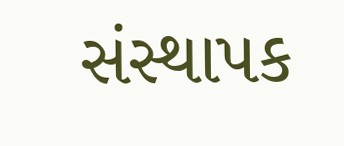સંસ્થાપક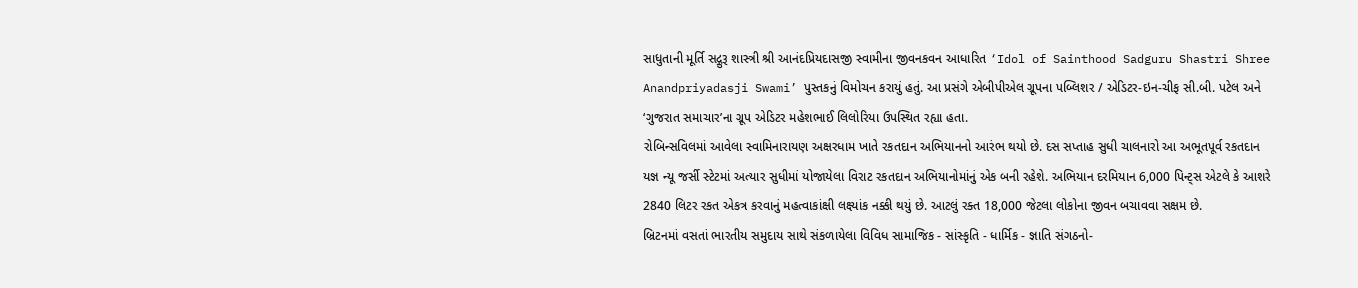સાધુતાની મૂર્તિ સદ્ગુરૂ શાસ્ત્રી શ્રી આનંદપ્રિયદાસજી સ્વામીના જીવનકવન આધારિત ‘Idol of Sainthood Sadguru Shastri Shree Anandpriyadasji Swami’ પુસ્તકનું વિમોચન કરાયું હતું. આ પ્રસંગે એબીપીએલ ગ્રૂપના પબ્લિશર / એડિટર-ઇન-ચીફ સી.બી. પટેલ અને ‘ગુજરાત સમાચાર’ના ગ્રૂપ એડિટર મહેશભાઈ લિલોરિયા ઉપસ્થિત રહ્યા હતા.
રોબિન્સવિલમાં આવેલા સ્વામિનારાયણ અક્ષરધામ ખાતે રકતદાન અભિયાનનો આરંભ થયો છે. દસ સપ્તાહ સુધી ચાલનારો આ અભૂતપૂર્વ રકતદાન યજ્ઞ ન્યૂ જર્સી સ્ટેટમાં અત્યાર સુધીમાં યોજાયેલા વિરાટ રકતદાન અભિયાનોમાંનું એક બની રહેશે. અભિયાન દરમિયાન 6,000 પિન્ટ્સ એટલે કે આશરે 2840 લિટર રકત એકત્ર કરવાનું મહત્વાકાંક્ષી લક્ષ્યાંક નક્કી થયું છે. આટલું રક્ત 18,000 જેટલા લોકોના જીવન બચાવવા સક્ષમ છે.
બ્રિટનમાં વસતાં ભારતીય સમુદાય સાથે સંકળાયેલા વિવિધ સામાજિક - સાંસ્કૃતિ - ધાર્મિક - જ્ઞાતિ સંગઠનો-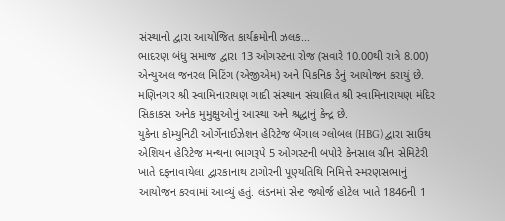સંસ્થાનો દ્વારા આયોજિત કાર્યક્રમોની ઝલક...
ભાદરણ બંધુ સમાજ દ્વારા 13 ઓગસ્ટના રોજ (સવારે 10.00થી રાત્રે 8.00) એન્યુઅલ જનરલ મિટિંગ (એજીએમ) અને પિકનિક ડેનું આયોજન કરાયું છે.
મણિનગર શ્રી સ્વામિનારાયણ ગાદી સંસ્થાન સંચાલિત શ્રી સ્વામિનારાયણ મંદિર સિકાકસ અનેક મુમુક્ષુઓનું આસ્થા અને શ્રદ્ધાનું કેન્દ્ર છે.
યુકેના કોમ્યુનિટી ઓર્ગેનાઈઝેશન હેરિટેજ બેંગાલ ગ્લોબલ (HBG) દ્વારા સાઉથ એશિયન હેરિટેજ મન્થના ભાગરૂપે 5 ઓગસ્ટની બપોરે કેનસાલ ગ્રીન સેમિટેરી ખાતે દફનાવાયેલા દ્વારકાનાથ ટાગોરની પૂણ્યતિથિ નિમિત્તે સ્મરણસભાનું આયોજન કરવામાં આવ્યું હતું. લંડનમાં સેન્ટ જ્યોર્જ હોટેલ ખાતે 1846ની 1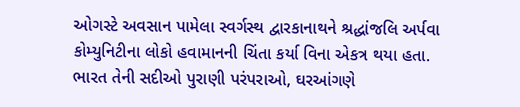ઓગસ્ટે અવસાન પામેલા સ્વર્ગસ્થ દ્વારકાનાથને શ્રદ્ધાંજલિ અર્પવા કોમ્યુનિટીના લોકો હવામાનની ચિંતા કર્યા વિના એકત્ર થયા હતા.
ભારત તેની સદીઓ પુરાણી પરંપરાઓ, ઘરઆંગણે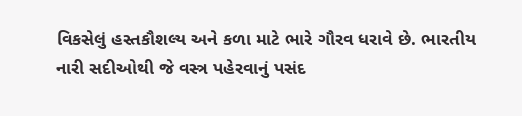વિકસેલું હસ્તકૌશલ્ય અને કળા માટે ભારે ગૌરવ ધરાવે છે. ભારતીય નારી સદીઓથી જે વસ્ત્ર પહેરવાનું પસંદ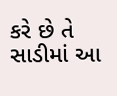કરે છે તે સાડીમાં આ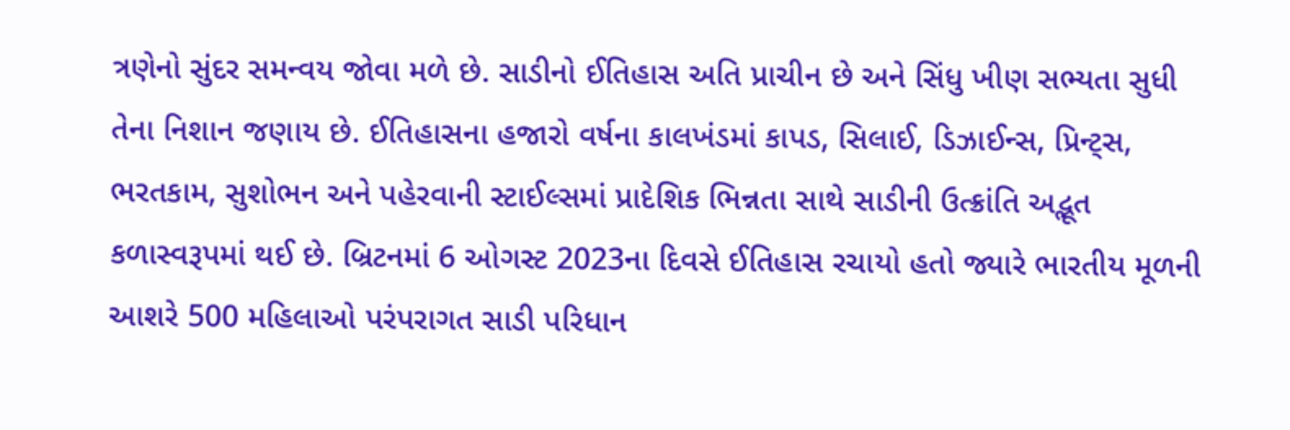ત્રણેનો સુંદર સમન્વય જોવા મળે છે. સાડીનો ઈતિહાસ અતિ પ્રાચીન છે અને સિંધુ ખીણ સભ્યતા સુધી તેના નિશાન જણાય છે. ઈતિહાસના હજારો વર્ષના કાલખંડમાં કાપડ, સિલાઈ, ડિઝાઈન્સ, પ્રિન્ટ્સ, ભરતકામ, સુશોભન અને પહેરવાની સ્ટાઈલ્સમાં પ્રાદેશિક ભિન્નતા સાથે સાડીની ઉત્ક્રાંતિ અદ્ભૂત કળાસ્વરૂપમાં થઈ છે. બ્રિટનમાં 6 ઓગસ્ટ 2023ના દિવસે ઈતિહાસ રચાયો હતો જ્યારે ભારતીય મૂળની આશરે 500 મહિલાઓ પરંપરાગત સાડી પરિધાન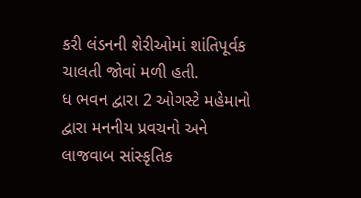કરી લંડનની શેરીઓમાં શાંતિપૂર્વક ચાલતી જોવાં મળી હતી.
ધ ભવન દ્વારા 2 ઓગસ્ટે મહેમાનો દ્વારા મનનીય પ્રવચનો અને લાજવાબ સાંસ્કૃતિક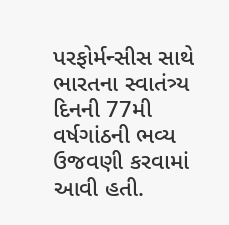પરફોર્મન્સીસ સાથે ભારતના સ્વાતંત્ર્ય દિનની 77મી વર્ષગાંઠની ભવ્ય ઉજવણી કરવામાં આવી હતી.